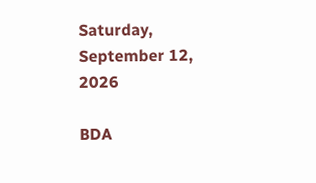Saturday, September 12, 2026

BDA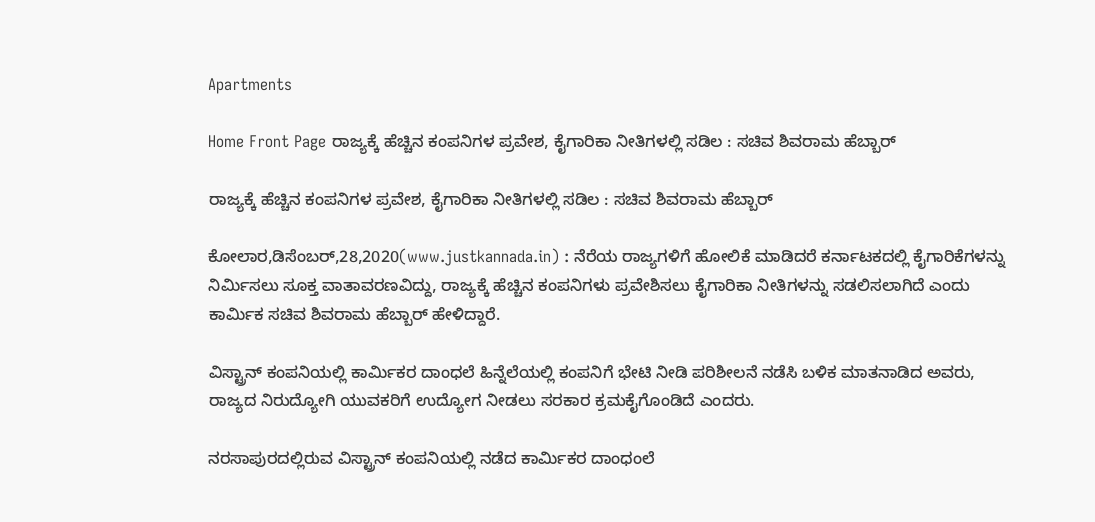Apartments

Home Front Page ರಾಜ್ಯಕ್ಕೆ ಹೆಚ್ಚಿನ ಕಂಪನಿಗಳ ಪ್ರವೇಶ, ಕೈಗಾರಿಕಾ ನೀತಿಗಳಲ್ಲಿ ಸಡಿಲ : ಸಚಿವ ಶಿವರಾಮ ಹೆಬ್ಬಾರ್

ರಾಜ್ಯಕ್ಕೆ ಹೆಚ್ಚಿನ ಕಂಪನಿಗಳ ಪ್ರವೇಶ, ಕೈಗಾರಿಕಾ ನೀತಿಗಳಲ್ಲಿ ಸಡಿಲ : ಸಚಿವ ಶಿವರಾಮ ಹೆಬ್ಬಾರ್

ಕೋಲಾರ,ಡಿಸೆಂಬರ್,28,2020(www.justkannada.in) : ನೆರೆಯ ರಾಜ್ಯಗಳಿಗೆ ಹೋಲಿಕೆ ಮಾಡಿದರೆ ಕರ್ನಾಟಕದಲ್ಲಿ ಕೈಗಾರಿಕೆಗಳನ್ನು ನಿರ್ಮಿಸಲು ಸೂಕ್ತ ವಾತಾವರಣವಿದ್ದು, ರಾಜ್ಯಕ್ಕೆ ಹೆಚ್ಚಿನ ಕಂಪನಿಗಳು ಪ್ರವೇಶಿಸಲು ಕೈಗಾರಿಕಾ ನೀತಿಗಳನ್ನು ಸಡಲಿಸಲಾಗಿದೆ ಎಂದು ಕಾರ್ಮಿಕ ಸಚಿವ ಶಿವರಾಮ ಹೆಬ್ಬಾರ್ ಹೇಳಿದ್ದಾರೆ.

ವಿಸ್ಟ್ರಾನ್ ಕಂಪನಿಯಲ್ಲಿ ಕಾರ್ಮಿಕರ ದಾಂಧಲೆ ಹಿನ್ನೆಲೆಯಲ್ಲಿ ಕಂಪನಿಗೆ ಭೇಟಿ ನೀಡಿ ಪರಿಶೀಲನೆ ನಡೆಸಿ ಬಳಿಕ ಮಾತನಾಡಿದ ಅವರು,  ರಾಜ್ಯದ ನಿರುದ್ಯೋಗಿ ಯುವಕರಿಗೆ ಉದ್ಯೋಗ ನೀಡಲು ಸರಕಾರ ಕ್ರಮಕೈಗೊಂಡಿದೆ ಎಂದರು.

ನರಸಾಪುರದಲ್ಲಿರುವ ವಿಸ್ಟ್ರಾನ್ ಕಂಪನಿಯಲ್ಲಿ ನಡೆದ ಕಾರ್ಮಿಕರ ದಾಂಧಂಲೆ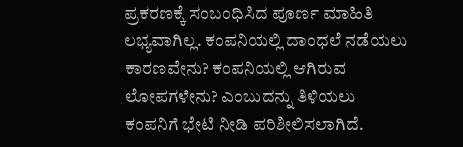ಪ್ರಕರಣಕ್ಕೆ ಸಂಬಂಧಿಸಿದ ಪೂರ್ಣ ಮಾಹಿತಿ ಲಭ್ಯವಾಗಿಲ್ಲ. ಕಂಪನಿಯಲ್ಲಿ ದಾಂಧಲೆ ನಡೆಯಲು ಕಾರಣವೇನು? ಕಂಪನಿಯಲ್ಲಿ ಆಗಿರುವ ಲೋಪಗಳೇನು? ಎಂಬುದನ್ನು ತಿಳಿಯಲು ಕಂಪನಿಗೆ ಭೇಟಿ ನೀಡಿ ಪರಿಶೀಲಿಸಲಾಗಿದೆ.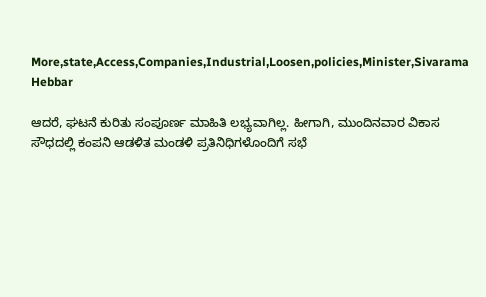More,state,Access,Companies,Industrial,Loosen,policies,Minister,Sivarama Hebbar

ಆದರೆ, ಘಟನೆ ಕುರಿತು ಸಂಪೂರ್ಣ ಮಾಹಿತಿ ಲಭ್ಯವಾಗಿಲ್ಲ. ಹೀಗಾಗಿ, ಮುಂದಿನವಾರ ವಿಕಾಸ ಸೌಧದಲ್ಲಿ ಕಂಪನಿ ಆಡಳಿತ ಮಂಡಳಿ ಪ್ರತಿನಿಧಿಗಳೊಂದಿಗೆ ಸಭೆ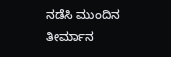ನಡೆಸಿ ಮುಂದಿನ ತೀರ್ಮಾನ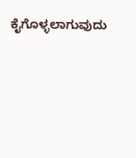ಕೈಗೊಳ್ಳಲಾಗುವುದು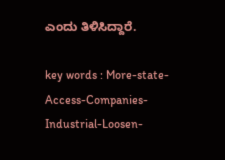ಎಂದು ತಿಳಿಸಿದ್ದಾರೆ.

key words : More-state-Access-Companies-Industrial-Loosen-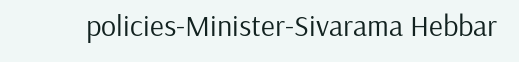policies-Minister-Sivarama Hebbar